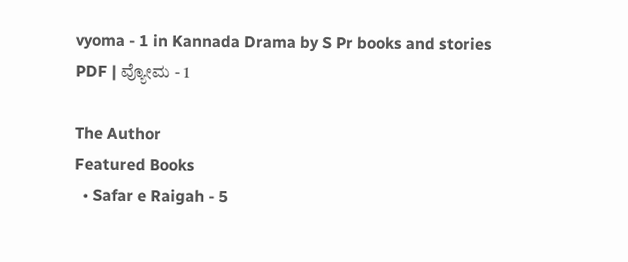vyoma - 1 in Kannada Drama by S Pr books and stories PDF | ವ್ಯೋಮ - 1

The Author
Featured Books
  • Safar e Raigah - 5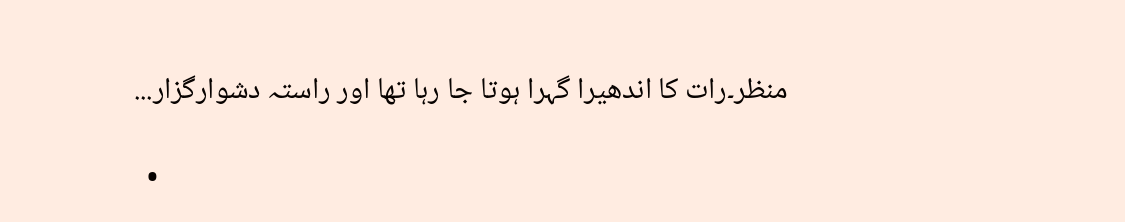منظر۔رات کا اندھیرا گہرا ہوتا جا رہا تھا اور راستہ دشوارگزار...

  •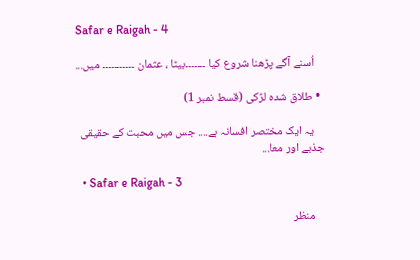Safar e Raigah - 4

    اُسنے آگے پڑھنا شروع کیا ۔۔۔۔۔۔۔بیٹا ، عثمان ۔۔۔۔۔۔۔۔۔۔۔ میں...

  • طلاق شدہ لڑکی (قسط نمبر 1)

    یہ ایک مختصر افسانہ ہے.... جس میں محبت کے حقیقی جذبے اور معا...

  • Safar e Raigah - 3

    منظر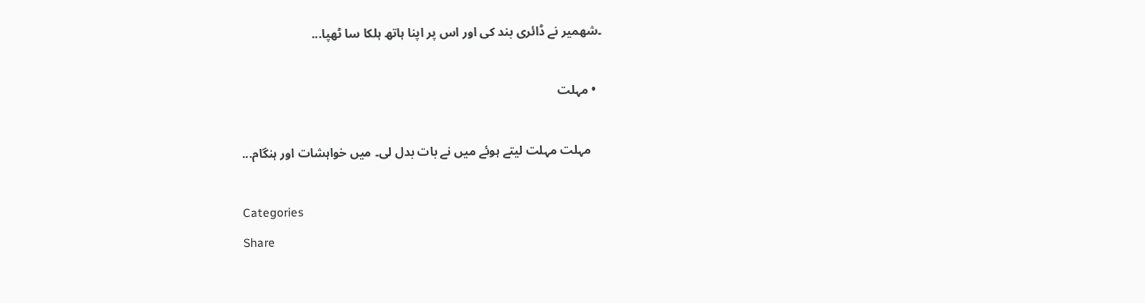۔شهمیر نے ڈائری بند کی اور اس پر اپنا ہاتھ ہلکا سا ٹھپا...

  • مہلت

    مہلت مہلت لیتے ہوئے میں نے بات بدل لی۔ میں خواہشات اور ہنگام...

Categories
Share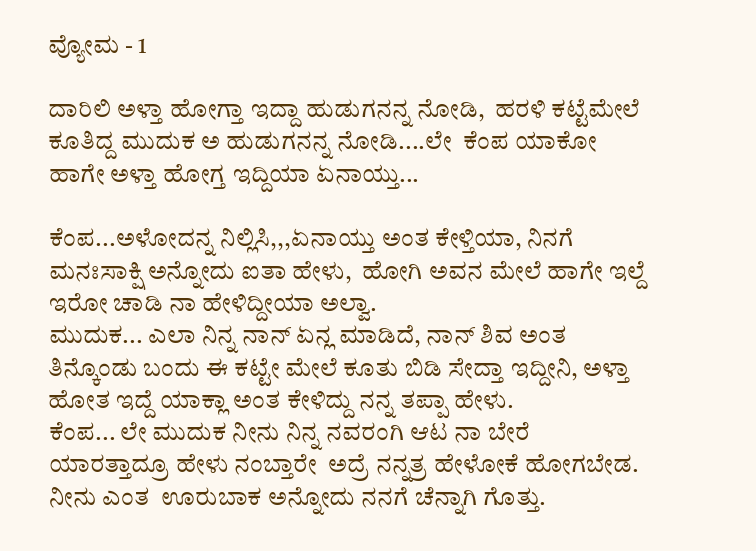ವ್ಯೋಮ - 1

ದಾರಿಲಿ ಅಳ್ತಾ ಹೋಗ್ತಾ ಇದ್ದಾ ಹುಡುಗನನ್ನ ನೋಡಿ,  ಹರಳಿ ಕಟ್ಟೆಮೇಲೆ ಕೂತಿದ್ದ ಮುದುಕ ಅ ಹುಡುಗನನ್ನ ನೋಡಿ....ಲೇ  ಕೆಂಪ ಯಾಕೋ ಹಾಗೇ ಅಳ್ತಾ ಹೋಗ್ತ ಇದ್ದಿಯಾ ಏನಾಯ್ತು...

ಕೆಂಪ...ಅಳೋದನ್ನ ನಿಲ್ಲಿಸಿ,,,ಏನಾಯ್ತು ಅಂತ ಕೇಳ್ತಿಯಾ, ನಿನಗೆ ಮನಃಸಾಕ್ಷಿ ಅನ್ನೋದು ಐತಾ ಹೇಳು,  ಹೋಗಿ ಅವನ ಮೇಲೆ ಹಾಗೇ ಇಲ್ದೆ ಇರೋ ಚಾಡಿ ನಾ ಹೇಳಿದ್ದೀಯಾ ಅಲ್ವಾ.
ಮುದುಕ... ಎಲಾ ನಿನ್ನ ನಾನ್ ಏನ್ಲ ಮಾಡಿದೆ, ನಾನ್ ಶಿವ ಅಂತ  ತಿನ್ಕೊಂಡು ಬಂದು ಈ ಕಟ್ಟೇ ಮೇಲೆ ಕೂತು ಬಿಡಿ ಸೇದ್ತಾ ಇದ್ದೀನಿ, ಅಳ್ತಾ ಹೋತ ಇದ್ದೆ ಯಾಕ್ಲಾ ಅಂತ ಕೇಳಿದ್ದು ನನ್ನ ತಪ್ಪಾ ಹೇಳು.
ಕೆಂಪ... ಲೇ ಮುದುಕ ನೀನು ನಿನ್ನ ನವರಂಗಿ ಆಟ ನಾ ಬೇರೆ ಯಾರತ್ತಾದ್ರೂ ಹೇಳು ನಂಬ್ತಾರೇ  ಅದ್ರೆ ನನ್ನತ್ರ ಹೇಳೋಕೆ ಹೋಗಬೇಡ. ನೀನು ಎಂತ  ಊರುಬಾಕ ಅನ್ನೋದು ನನಗೆ ಚೆನ್ನಾಗಿ ಗೊತ್ತು.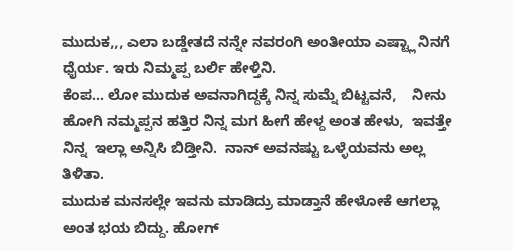ಮುದುಕ,,, ಎಲಾ ಬಡ್ಡೇತದೆ ನನ್ನೇ ನವರಂಗಿ ಅಂತೀಯಾ ಎಷ್ಟ್ಲಾ ನಿನಗೆ ಧೈರ್ಯ. ಇರು ನಿಮ್ಮಪ್ಪ ಬರ್ಲಿ ಹೇಳ್ತಿನಿ.
ಕೆಂಪ... ಲೋ ಮುದುಕ ಅವನಾಗಿದ್ದಕ್ಕೆ ನಿನ್ನ ಸುಮ್ನೆ ಬಿಟ್ಟವನೆ,    ನೀನು ಹೋಗಿ ನಮ್ಮಪ್ಪನ ಹತ್ತಿರ ನಿನ್ನ ಮಗ ಹೀಗೆ ಹೇಳ್ದ ಅಂತ ಹೇಳು,  ಇವತ್ತೇ ನಿನ್ನ  ಇಲ್ಲಾ ಅನ್ನಿಸಿ ಬಿಡ್ತೀನಿ.  ನಾನ್ ಅವನಷ್ಟು ಒಳ್ಳೆಯವನು ಅಲ್ಲ ತಿಳಿತಾ.
ಮುದುಕ ಮನಸಲ್ಲೇ ಇವನು ಮಾಡಿದ್ರು ಮಾಡ್ತಾನೆ ಹೇಳೋಕೆ ಆಗಲ್ಲಾ ಅಂತ ಭಯ ಬಿದ್ದು. ಹೋಗ್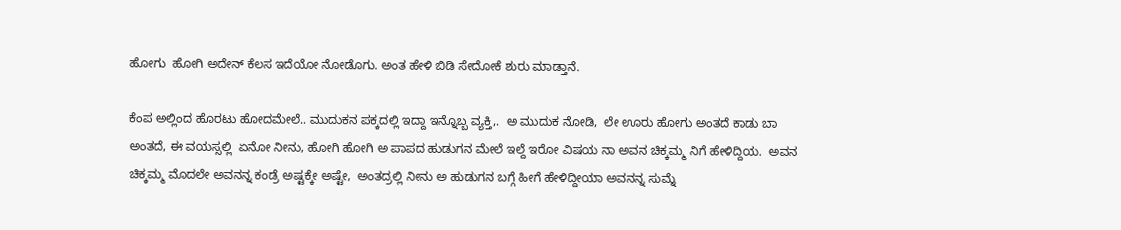ಹೋಗು  ಹೋಗಿ ಅದೇನ್ ಕೆಲಸ ಇದೆಯೋ ನೋಡೊಗು. ಅಂತ ಹೇಳಿ ಬಿಡಿ ಸೇದೋಕೆ ಶುರು ಮಾಡ್ತಾನೆ.

ಕೆಂಪ ಅಲ್ಲಿಂದ ಹೊರಟು ಹೋದಮೇಲೆ.. ಮುದುಕನ ಪಕ್ಕದಲ್ಲಿ ಇದ್ದಾ ಇನ್ನೊಬ್ಬ ವ್ಯಕ್ತಿ,.  ಅ ಮುದುಕ ನೋಡಿ,  ಲೇ ಊರು ಹೋಗು ಅಂತದೆ ಕಾಡು ಬಾ ಅಂತದೆ, ಈ ವಯಸ್ಸಲ್ಲಿ  ಏನೋ ನೀನು, ಹೋಗಿ ಹೋಗಿ ಅ ಪಾಪದ ಹುಡುಗನ ಮೇಲೆ ಇಲ್ದೆ ಇರೋ ವಿಷಯ ನಾ ಅವನ ಚಿಕ್ಕಮ್ಮ ನಿಗೆ ಹೇಳಿದ್ದಿಯ.  ಅವನ ಚಿಕ್ಕಮ್ಮ ಮೊದಲೇ ಅವನನ್ನ ಕಂಡ್ರೆ ಅಷ್ಟಕ್ಕೇ ಅಷ್ಟೇ,  ಅಂತದ್ರಲ್ಲಿ ನೀನು ಅ ಹುಡುಗನ ಬಗ್ಗೆ ಹೀಗೆ ಹೇಳಿದ್ದೀಯಾ ಅವನನ್ನ ಸುಮ್ನೆ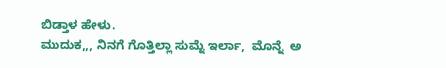ಬಿಡ್ತಾಳ ಹೇಳು.
ಮುದುಕ,,, ನಿನಗೆ ಗೊತ್ತಿಲ್ಲಾ ಸುಮ್ನೆ ಇರ್ಲಾ,  ಮೊನ್ನೆ  ಅ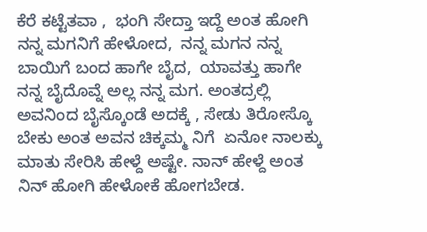ಕೆರೆ ಕಟ್ಟೆತವಾ ,  ಭಂಗಿ ಸೇದ್ತಾ ಇದ್ದೆ ಅಂತ ಹೋಗಿ ನನ್ನ ಮಗನಿಗೆ ಹೇಳೋದ,  ನನ್ನ ಮಗನ ನನ್ನ ಬಾಯಿಗೆ ಬಂದ ಹಾಗೇ ಬೈದ,  ಯಾವತ್ತು ಹಾಗೇ ನನ್ನ ಬೈದೊವ್ನೆ ಅಲ್ಲ ನನ್ನ ಮಗ. ಅಂತದ್ರಲ್ಲಿ ಅವನಿಂದ ಬೈಸ್ಕೊಂಡೆ ಅದಕ್ಕೆ , ಸೇಡು ತಿರೋಸ್ಕೊ ಬೇಕು ಅಂತ ಅವನ ಚಿಕ್ಕಮ್ಮ ನಿಗೆ  ಏನೋ ನಾಲಕ್ಕು ಮಾತು ಸೇರಿಸಿ ಹೇಳ್ದೆ ಅಷ್ಟೇ. ನಾನ್ ಹೇಳ್ದೆ ಅಂತ ನಿನ್ ಹೋಗಿ ಹೇಳೋಕೆ ಹೋಗಬೇಡ.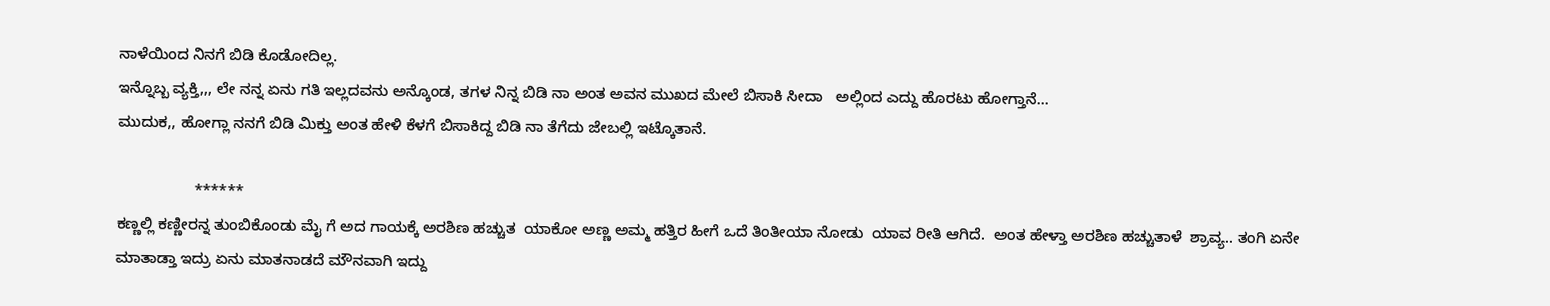ನಾಳೆಯಿಂದ ನಿನಗೆ ಬಿಡಿ ಕೊಡೋದಿಲ್ಲ.
ಇನ್ನೊಬ್ಬ ವ್ಯಕ್ತಿ,,, ಲೇ ನನ್ನ ಏನು ಗತಿ ಇಲ್ಲದವನು ಅನ್ಕೊಂಡ, ತಗಳ ನಿನ್ನ ಬಿಡಿ ನಾ ಅಂತ ಅವನ ಮುಖದ ಮೇಲೆ ಬಿಸಾಕಿ ಸೀದಾ   ಅಲ್ಲಿಂದ ಎದ್ದು ಹೊರಟು ಹೋಗ್ತಾನೆ...
ಮುದುಕ,, ಹೋಗ್ಲಾ ನನಗೆ ಬಿಡಿ ಮಿಕ್ತು ಅಂತ ಹೇಳಿ ಕೆಳಗೆ ಬಿಸಾಕಿದ್ದ ಬಿಡಿ ನಾ ತೆಗೆದು ಜೇಬಲ್ಲಿ ಇಟ್ಕೊತಾನೆ.

                  ******
ಕಣ್ಣಲ್ಲಿ ಕಣ್ಣೀರನ್ನ ತುಂಬಿಕೊಂಡು ಮೈ ಗೆ ಅದ ಗಾಯಕ್ಕೆ ಅರಶಿಣ ಹಚ್ಚುತ  ಯಾಕೋ ಅಣ್ಣ ಅಮ್ಮ ಹತ್ತಿರ ಹೀಗೆ ಒದೆ ತಿಂತೀಯಾ ನೋಡು  ಯಾವ ರೀತಿ ಆಗಿದೆ.  ಅಂತ ಹೇಳ್ತಾ ಅರಶಿಣ ಹಚ್ಚುತಾಳೆ  ಶ್ರಾವ್ಯ.. ತಂಗಿ ಏನೇ ಮಾತಾಡ್ತಾ ಇದ್ರು ಏನು ಮಾತನಾಡದೆ ಮೌನವಾಗಿ ಇದ್ದು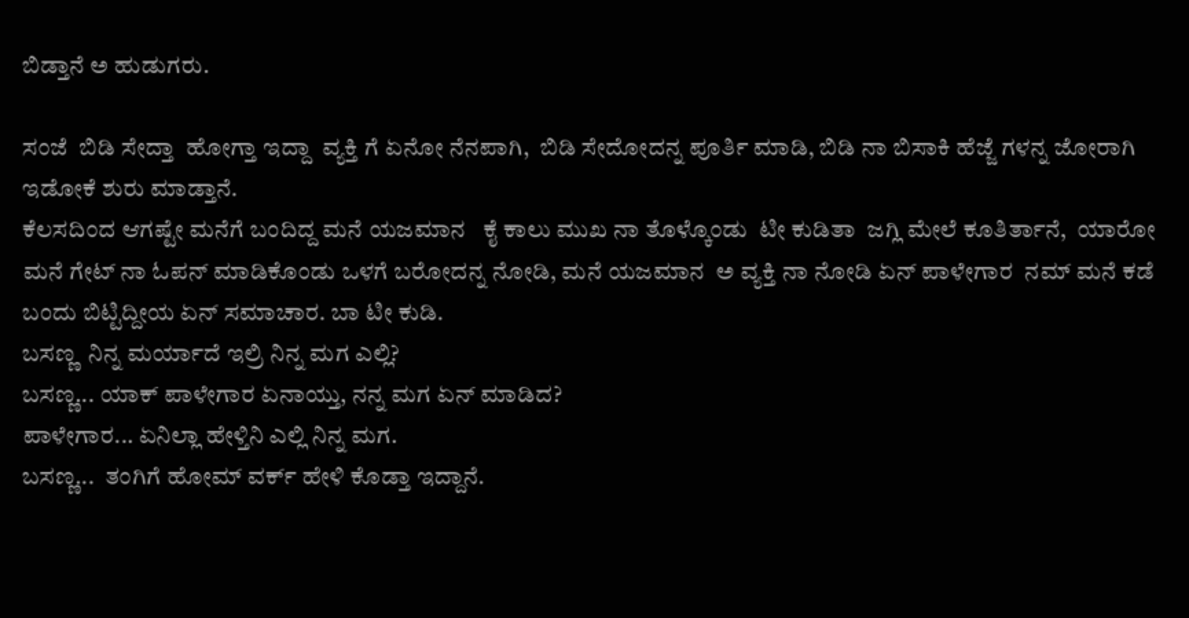ಬಿಡ್ತಾನೆ ಅ ಹುಡುಗರು.

ಸಂಜೆ  ಬಿಡಿ ಸೇದ್ತಾ  ಹೋಗ್ತಾ ಇದ್ದಾ  ವ್ಯಕ್ತಿ ಗೆ ಏನೋ ನೆನಪಾಗಿ,  ಬಿಡಿ ಸೇದೋದನ್ನ ಪೂರ್ತಿ ಮಾಡಿ, ಬಿಡಿ ನಾ ಬಿಸಾಕಿ ಹೆಜ್ಜೆ ಗಳನ್ನ ಜೋರಾಗಿ ಇಡೋಕೆ ಶುರು ಮಾಡ್ತಾನೆ.
ಕೆಲಸದಿಂದ ಆಗಷ್ಟೇ ಮನೆಗೆ ಬಂದಿದ್ದ ಮನೆ ಯಜಮಾನ   ಕೈ ಕಾಲು ಮುಖ ನಾ ತೊಳ್ಕೊಂಡು  ಟೀ ಕುಡಿತಾ  ಜಗ್ಲಿ ಮೇಲೆ ಕೂತಿರ್ತಾನೆ,  ಯಾರೋ ಮನೆ ಗೇಟ್ ನಾ ಓಪನ್ ಮಾಡಿಕೊಂಡು ಒಳಗೆ ಬರೋದನ್ನ ನೋಡಿ, ಮನೆ ಯಜಮಾನ  ಅ ವ್ಯಕ್ತಿ ನಾ ನೋಡಿ ಏನ್ ಪಾಳೇಗಾರ  ನಮ್ ಮನೆ ಕಡೆ ಬಂದು ಬಿಟ್ಟಿದ್ದೀಯ ಏನ್ ಸಮಾಚಾರ. ಬಾ ಟೀ ಕುಡಿ.
ಬಸಣ್ಣ  ನಿನ್ನ ಮರ್ಯಾದೆ ಇಲ್ರಿ ನಿನ್ನ ಮಗ ಎಲ್ಲಿ?
ಬಸಣ್ಣ... ಯಾಕ್ ಪಾಳೇಗಾರ ಏನಾಯ್ತು, ನನ್ನ ಮಗ ಏನ್ ಮಾಡಿದ?
ಪಾಳೇಗಾರ... ಏನಿಲ್ಲಾ ಹೇಳ್ತಿನಿ ಎಲ್ಲಿ ನಿನ್ನ ಮಗ.
ಬಸಣ್ಣ...  ತಂಗಿಗೆ ಹೋಮ್ ವರ್ಕ್ ಹೇಳಿ ಕೊಡ್ತಾ ಇದ್ದಾನೆ.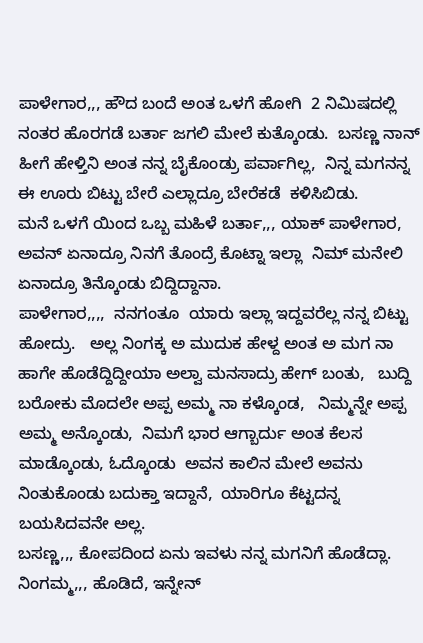ಪಾಳೇಗಾರ,,, ಹೌದ ಬಂದೆ ಅಂತ ಒಳಗೆ ಹೋಗಿ  2 ನಿಮಿಷದಲ್ಲಿ ನಂತರ ಹೊರಗಡೆ ಬರ್ತಾ ಜಗಲಿ ಮೇಲೆ ಕುತ್ಕೊಂಡು.  ಬಸಣ್ಣ ನಾನ್ ಹೀಗೆ ಹೇಳ್ತಿನಿ ಅಂತ ನನ್ನ ಬೈಕೊಂಡ್ರು ಪರ್ವಾಗಿಲ್ಲ,  ನಿನ್ನ ಮಗನನ್ನ  ಈ ಊರು ಬಿಟ್ಟು ಬೇರೆ ಎಲ್ಲಾದ್ರೂ ಬೇರೆಕಡೆ  ಕಳಿಸಿಬಿಡು.
ಮನೆ ಒಳಗೆ ಯಿಂದ ಒಬ್ಬ ಮಹಿಳೆ ಬರ್ತಾ,,, ಯಾಕ್ ಪಾಳೇಗಾರ, ಅವನ್ ಏನಾದ್ರೂ ನಿನಗೆ ತೊಂದ್ರೆ ಕೊಟ್ನಾ ಇಲ್ಲಾ  ನಿಮ್ ಮನೇಲಿ ಏನಾದ್ರೂ ತಿನ್ಕೊಂಡು ಬಿದ್ದಿದ್ದಾನಾ.
ಪಾಳೇಗಾರ,,,,  ನನಗಂತೂ  ಯಾರು ಇಲ್ಲಾ ಇದ್ದವರೆಲ್ಲ ನನ್ನ ಬಿಟ್ಟು ಹೋದ್ರು.   ಅಲ್ಲ ನಿಂಗಕ್ಕ ಅ ಮುದುಕ ಹೇಳ್ದ ಅಂತ ಅ ಮಗ ನಾ ಹಾಗೇ ಹೊಡೆದ್ದಿದ್ದೀಯಾ ಅಲ್ವಾ ಮನಸಾದ್ರು ಹೇಗ್ ಬಂತು,   ಬುದ್ದಿ ಬರೋಕು ಮೊದಲೇ ಅಪ್ಪ ಅಮ್ಮ ನಾ ಕಳ್ಕೊಂಡ,   ನಿಮ್ಮನ್ನೇ ಅಪ್ಪ ಅಮ್ಮ ಅನ್ಕೊಂಡು,  ನಿಮಗೆ ಭಾರ ಆಗ್ಬಾರ್ದು ಅಂತ ಕೆಲಸ ಮಾಡ್ಕೊಂಡು, ಓದ್ಕೊಂಡು  ಅವನ ಕಾಲಿನ ಮೇಲೆ ಅವನು ನಿಂತುಕೊಂಡು ಬದುಕ್ತಾ ಇದ್ದಾನೆ,  ಯಾರಿಗೂ ಕೆಟ್ಟದನ್ನ ಬಯಸಿದವನೇ ಅಲ್ಲ.
ಬಸಣ್ಣ,,, ಕೋಪದಿಂದ ಏನು ಇವಳು ನನ್ನ ಮಗನಿಗೆ ಹೊಡೆದ್ಲಾ.
ನಿಂಗಮ್ಮ,,, ಹೊಡಿದೆ, ಇನ್ನೇನ್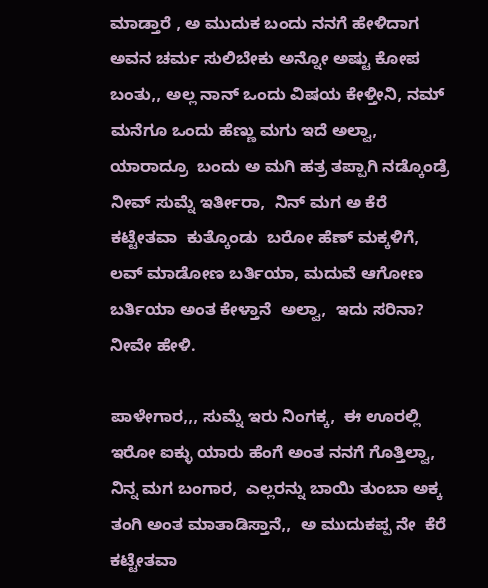ಮಾಡ್ತಾರೆ , ಅ ಮುದುಕ ಬಂದು ನನಗೆ ಹೇಳಿದಾಗ ಅವನ ಚರ್ಮ ಸುಲಿಬೇಕು ಅನ್ನೋ ಅಷ್ಟು ಕೋಪ ಬಂತು,, ಅಲ್ಲ ನಾನ್ ಒಂದು ವಿಷಯ ಕೇಳ್ತೀನಿ, ನಮ್ ಮನೆಗೂ ಒಂದು ಹೆಣ್ಣು ಮಗು ಇದೆ ಅಲ್ವಾ,   ಯಾರಾದ್ರೂ  ಬಂದು ಅ ಮಗಿ ಹತ್ರ ತಪ್ಪಾಗಿ ನಡ್ಕೊಂಡ್ರೆ ನೀವ್ ಸುಮ್ನೆ ಇರ್ತೀರಾ,  ನಿನ್ ಮಗ ಅ ಕೆರೆ ಕಟ್ಟೇತವಾ  ಕುತ್ಕೊಂಡು  ಬರೋ ಹೆಣ್ ಮಕ್ಕಳಿಗೆ, ಲವ್ ಮಾಡೋಣ ಬರ್ತಿಯಾ, ಮದುವೆ ಆಗೋಣ ಬರ್ತಿಯಾ ಅಂತ ಕೇಳ್ತಾನೆ  ಅಲ್ವಾ,  ಇದು ಸರಿನಾ? ನೀವೇ ಹೇಳಿ.

ಪಾಳೇಗಾರ,,, ಸುಮ್ನೆ ಇರು ನಿಂಗಕ್ಕ,  ಈ ಊರಲ್ಲಿ ಇರೋ ಐಕ್ಳು ಯಾರು ಹೆಂಗೆ ಅಂತ ನನಗೆ ಗೊತ್ತಿಲ್ವಾ,  ನಿನ್ನ ಮಗ ಬಂಗಾರ,  ಎಲ್ಲರನ್ನು ಬಾಯಿ ತುಂಬಾ ಅಕ್ಕ ತಂಗಿ ಅಂತ ಮಾತಾಡಿಸ್ತಾನೆ,,  ಅ ಮುದುಕಪ್ಪ ನೇ  ಕೆರೆ ಕಟ್ಟೇತವಾ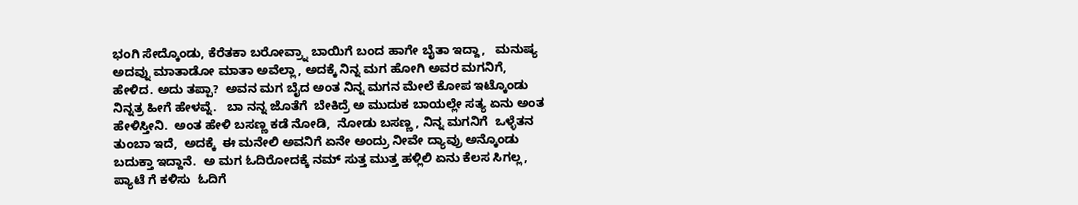ಭಂಗಿ ಸೇದ್ಕೊಂಡು, ಕೆರೆತಕಾ ಬರೋವ್ರ್ನಾ ಬಾಯಿಗೆ ಬಂದ ಹಾಗೇ ಬೈತಾ ಇದ್ದಾ,   ಮನುಷ್ಯ ಅದವ್ನು ಮಾತಾಡೋ ಮಾತಾ ಅವೆಲ್ಲಾ, ಅದಕ್ಕೆ ನಿನ್ನ ಮಗ ಹೋಗಿ ಅವರ ಮಗನಿಗೆ, ಹೇಳಿದ. ಅದು ತಪ್ಪಾ?  ಅವನ ಮಗ ಬೈದ ಅಂತ ನಿನ್ನ ಮಗನ ಮೇಲೆ ಕೋಪ ಇಟ್ಕೊಂಡು ನಿನ್ನತ್ರ ಹೀಗೆ ಹೇಳವ್ನೆ.   ಬಾ ನನ್ನ ಜೊತೆಗೆ  ಬೇಕಿದ್ರೆ ಅ ಮುದುಕ ಬಾಯಲ್ಲೇ ಸತ್ಯ ಏನು ಅಂತ ಹೇಳಿಸ್ತೀನಿ.  ಅಂತ ಹೇಳಿ ಬಸಣ್ಣ ಕಡೆ ನೋಡಿ,  ನೋಡು ಬಸಣ್ಣ , ನಿನ್ನ ಮಗನಿಗೆ  ಒಳ್ಳೆತನ ತುಂಬಾ ಇದೆ,  ಅದಕ್ಕೆ  ಈ ಮನೇಲಿ ಅವನಿಗೆ ಏನೇ ಅಂದ್ರು ನೀವೇ ದ್ಯಾವ್ರು ಅನ್ಕೊಂಡು ಬದುಕ್ತಾ ಇದ್ದಾನೆ.  ಅ ಮಗ ಓದಿರೋದಕ್ಕೆ ನಮ್ ಸುತ್ತ ಮುತ್ತ ಹಳ್ಲಿಲಿ ಏನು ಕೆಲಸ ಸಿಗಲ್ಲ, ಪ್ಯಾಟೆ ಗೆ ಕಳಿಸು  ಓದಿಗೆ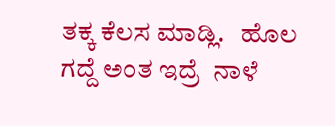ತಕ್ಕ ಕೆಲಸ ಮಾಡ್ಲಿ.   ಹೊಲ ಗದ್ದೆ ಅಂತ ಇದ್ರೆ  ನಾಳೆ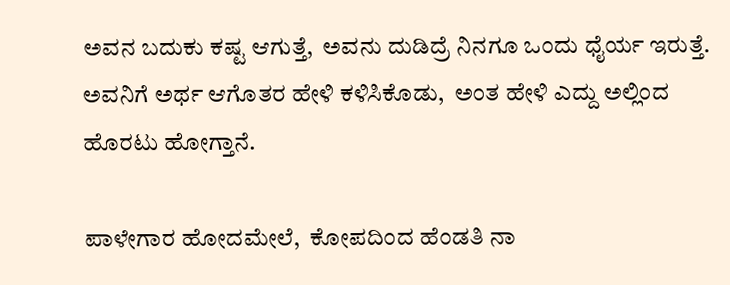ಅವನ ಬದುಕು ಕಷ್ಟ ಆಗುತ್ತೆ,  ಅವನು ದುಡಿದ್ರೆ ನಿನಗೂ ಒಂದು ಧೈರ್ಯ ಇರುತ್ತೆ.  ಅವನಿಗೆ ಅರ್ಥ ಆಗೊತರ ಹೇಳಿ ಕಳಿಸಿಕೊಡು,  ಅಂತ ಹೇಳಿ ಎದ್ದು ಅಲ್ಲಿಂದ ಹೊರಟು ಹೋಗ್ತಾನೆ.

ಪಾಳೇಗಾರ ಹೋದಮೇಲೆ,  ಕೋಪದಿಂದ ಹೆಂಡತಿ ನಾ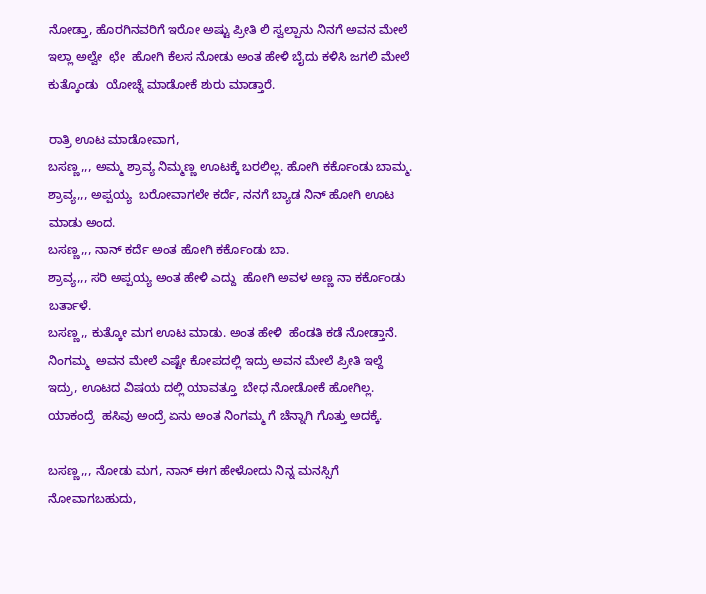ನೋಡ್ತಾ, ಹೊರಗಿನವರಿಗೆ ಇರೋ ಅಷ್ಟು ಪ್ರೀತಿ ಲಿ ಸ್ವಲ್ಪಾನು ನಿನಗೆ ಅವನ ಮೇಲೆ ಇಲ್ಲಾ ಅಲ್ವೇ  ಛೇ  ಹೋಗಿ ಕೆಲಸ ನೋಡು ಅಂತ ಹೇಳಿ ಬೈದು ಕಳಿಸಿ ಜಗಲಿ ಮೇಲೆ ಕುತ್ಕೊಂಡು  ಯೋಚ್ನೆ ಮಾಡೋಕೆ ಶುರು ಮಾಡ್ತಾರೆ.

ರಾತ್ರಿ ಊಟ ಮಾಡೋವಾಗ,
ಬಸಣ್ಣ,,, ಅಮ್ಮ ಶ್ರಾವ್ಯ ನಿಮ್ಮಣ್ಣ ಊಟಕ್ಕೆ ಬರಲಿಲ್ಲ. ಹೋಗಿ ಕರ್ಕೊಂಡು ಬಾಮ್ಮ.
ಶ್ರಾವ್ಯ,,, ಅಪ್ಪಯ್ಯ  ಬರೋವಾಗಲೇ ಕರ್ದೆ, ನನಗೆ ಬ್ಯಾಡ ನಿನ್ ಹೋಗಿ ಊಟ ಮಾಡು ಅಂದ.
ಬಸಣ್ಣ,,, ನಾನ್ ಕರ್ದೆ ಅಂತ ಹೋಗಿ ಕರ್ಕೊಂಡು ಬಾ.
ಶ್ರಾವ್ಯ,,, ಸರಿ ಅಪ್ಪಯ್ಯ ಅಂತ ಹೇಳಿ ಎದ್ದು  ಹೋಗಿ ಅವಳ ಅಣ್ಣ ನಾ ಕರ್ಕೊಂಡು ಬರ್ತಾಳೆ.
ಬಸಣ್ಣ,, ಕುತ್ಕೋ ಮಗ ಊಟ ಮಾಡು. ಅಂತ ಹೇಳಿ  ಹೆಂಡತಿ ಕಡೆ ನೋಡ್ತಾನೆ.
ನಿಂಗಮ್ಮ  ಅವನ ಮೇಲೆ ಎಷ್ಟೇ ಕೋಪದಲ್ಲಿ ಇದ್ರು ಅವನ ಮೇಲೆ ಪ್ರೀತಿ ಇಲ್ದೆ ಇದ್ರು, ಊಟದ ವಿಷಯ ದಲ್ಲಿ ಯಾವತ್ತೂ  ಬೇಧ ನೋಡೋಕೆ ಹೋಗಿಲ್ಲ.  ಯಾಕಂದ್ರೆ  ಹಸಿವು ಅಂದ್ರೆ ಏನು ಅಂತ ನಿಂಗಮ್ಮ ಗೆ ಚೆನ್ನಾಗಿ ಗೊತ್ತು ಅದಕ್ಕೆ.

ಬಸಣ್ಣ,,, ನೋಡು ಮಗ, ನಾನ್ ಈಗ ಹೇಳೋದು ನಿನ್ನ ಮನಸ್ಸಿಗೆ ನೋವಾಗಬಹುದು,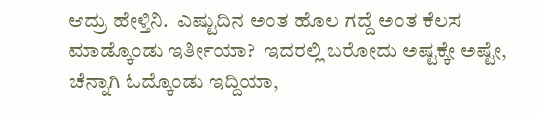ಆದ್ರು ಹೇಳ್ತಿನಿ.  ಎಷ್ಟುದಿನ ಅಂತ ಹೊಲ ಗದ್ದೆ ಅಂತ ಕೆಲಸ ಮಾಡ್ಕೊಂಡು ಇರ್ತೀಯಾ?  ಇದರಲ್ಲಿ ಬರೋದು ಅಷ್ಟಕ್ಕೇ ಅಷ್ಟೇ, ಚೆನ್ನಾಗಿ ಓದ್ಕೊಂಡು ಇದ್ದಿಯಾ,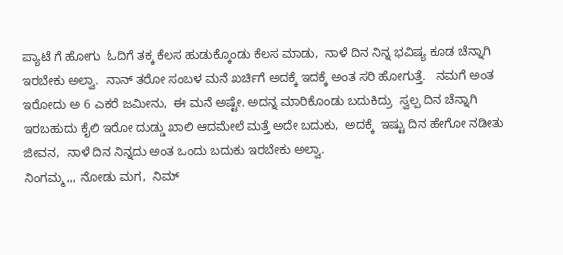ಪ್ಯಾಟೆ ಗೆ ಹೋಗು  ಓದಿಗೆ ತಕ್ಕ ಕೆಲಸ ಹುಡುಕ್ಕೊಂಡು ಕೆಲಸ ಮಾಡು,  ನಾಳೆ ದಿನ ನಿನ್ನ ಭವಿಷ್ಯ ಕೂಡ ಚೆನ್ನಾಗಿ ಇರಬೇಕು ಅಲ್ವಾ.  ನಾನ್ ತರೋ ಸಂಬಳ ಮನೆ ಖರ್ಚಿಗೆ ಅದಕ್ಕೆ ಇದಕ್ಕೆ ಅಂತ ಸರಿ ಹೋಗುತ್ತೆ.   ನಮಗೆ ಅಂತ ಇರೋದು ಅ 6 ಎಕರೆ ಜಮೀನು,  ಈ ಮನೆ ಅಷ್ಟೇ. ಅದನ್ನ ಮಾರಿಕೊಂಡು ಬದುಕಿದ್ರು  ಸ್ವಲ್ಪ ದಿನ ಚೆನ್ನಾಗಿ ಇರಬಹುದು ಕೈಲಿ ಇರೋ ದುಡ್ಡು ಖಾಲಿ ಆದಮೇಲೆ ಮತ್ತೆ ಅದೇ ಬದುಕು,  ಅದಕ್ಕೆ  ಇಷ್ಟು ದಿನ ಹೇಗೋ ನಡೀತು ಜೀವನ,  ನಾಳೆ ದಿನ ನಿನ್ನದು ಅಂತ ಒಂದು ಬದುಕು ಇರಬೇಕು ಅಲ್ವಾ.
ನಿಂಗಮ್ಮ,,, ನೋಡು ಮಗ,  ನಿಮ್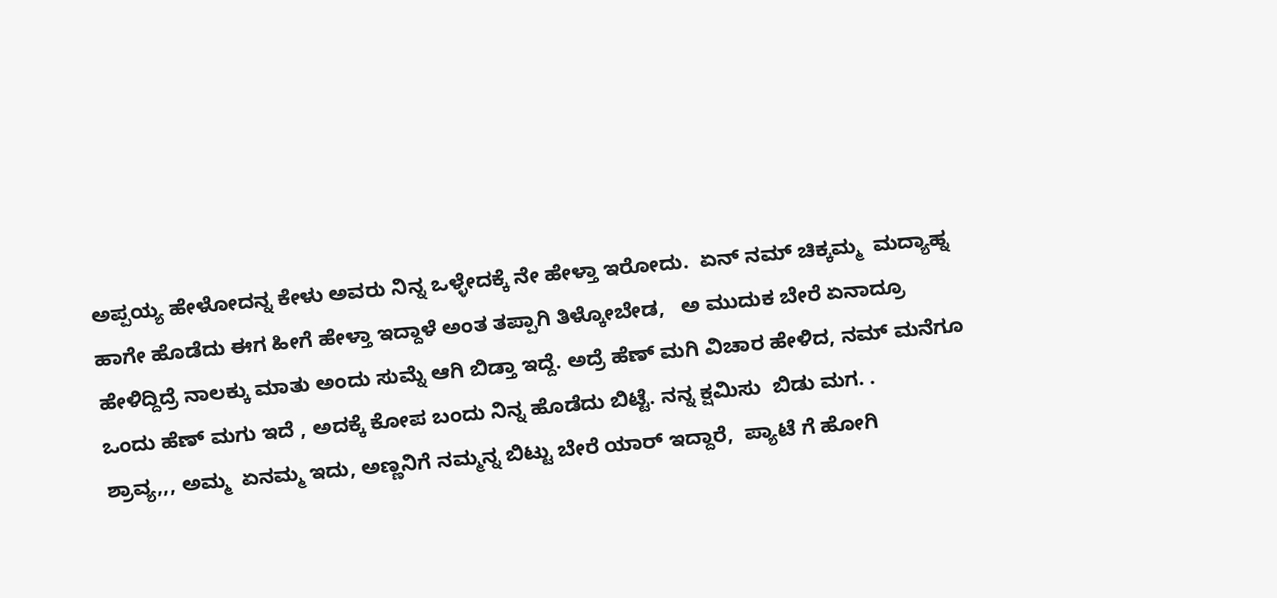ಅಪ್ಪಯ್ಯ ಹೇಳೋದನ್ನ ಕೇಳು ಅವರು ನಿನ್ನ ಒಳ್ಳೇದಕ್ಕೆ ನೇ ಹೇಳ್ತಾ ಇರೋದು.  ಏನ್ ನಮ್ ಚಿಕ್ಕಮ್ಮ  ಮದ್ಯಾಹ್ನ ಹಾಗೇ ಹೊಡೆದು ಈಗ ಹೀಗೆ ಹೇಳ್ತಾ ಇದ್ದಾಳೆ ಅಂತ ತಪ್ಪಾಗಿ ತಿಳ್ಕೋಬೇಡ,   ಅ ಮುದುಕ ಬೇರೆ ಏನಾದ್ರೂ ಹೇಳಿದ್ದಿದ್ರೆ ನಾಲಕ್ಕು ಮಾತು ಅಂದು ಸುಮ್ನೆ ಆಗಿ ಬಿಡ್ತಾ ಇದ್ದೆ. ಅದ್ರೆ ಹೆಣ್ ಮಗಿ ವಿಚಾರ ಹೇಳಿದ, ನಮ್ ಮನೆಗೂ ಒಂದು ಹೆಣ್ ಮಗು ಇದೆ , ಅದಕ್ಕೆ ಕೋಪ ಬಂದು ನಿನ್ನ ಹೊಡೆದು ಬಿಟ್ಟೆ. ನನ್ನ ಕ್ಷಮಿಸು  ಬಿಡು ಮಗ. .
ಶ್ರಾವ್ಯ,,, ಅಮ್ಮ  ಏನಮ್ಮ ಇದು, ಅಣ್ಣನಿಗೆ ನಮ್ಮನ್ನ ಬಿಟ್ಟು ಬೇರೆ ಯಾರ್ ಇದ್ದಾರೆ,  ಪ್ಯಾಟೆ ಗೆ ಹೋಗಿ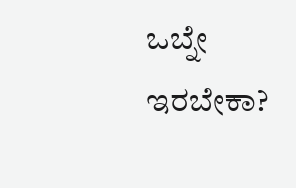ಒಬ್ನೇ ಇರಬೇಕಾ?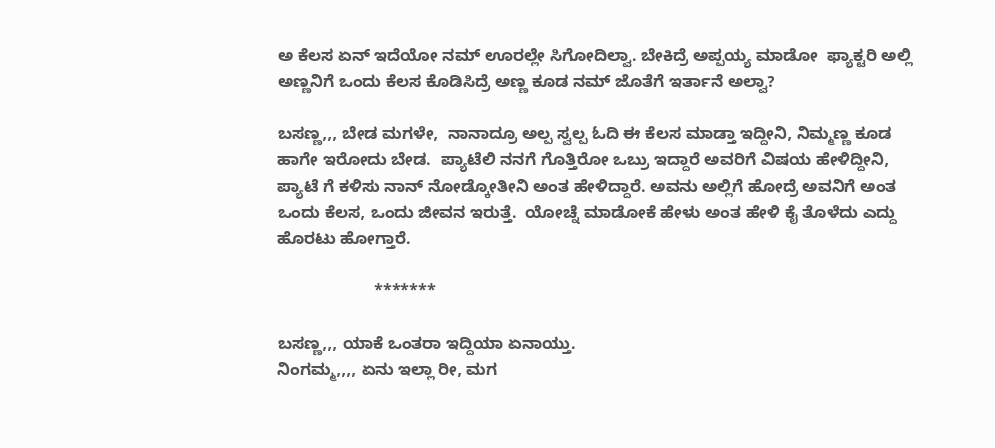ಅ ಕೆಲಸ ಏನ್ ಇದೆಯೋ ನಮ್ ಊರಲ್ಲೇ ಸಿಗೋದಿಲ್ವಾ. ಬೇಕಿದ್ರೆ ಅಪ್ಪಯ್ಯ ಮಾಡೋ  ಫ್ಯಾಕ್ಟರಿ ಅಲ್ಲಿ ಅಣ್ಣನಿಗೆ ಒಂದು ಕೆಲಸ ಕೊಡಿಸಿದ್ರೆ ಅಣ್ಣ ಕೂಡ ನಮ್ ಜೊತೆಗೆ ಇರ್ತಾನೆ ಅಲ್ವಾ?

ಬಸಣ್ಣ,,, ಬೇಡ ಮಗಳೇ,  ನಾನಾದ್ರೂ ಅಲ್ಪ ಸ್ವಲ್ಪ ಓದಿ ಈ ಕೆಲಸ ಮಾಡ್ತಾ ಇದ್ದೀನಿ, ನಿಮ್ಮಣ್ಣ ಕೂಡ ಹಾಗೇ ಇರೋದು ಬೇಡ.  ಪ್ಯಾಟೆಲಿ ನನಗೆ ಗೊತ್ತಿರೋ ಒಬ್ರು ಇದ್ದಾರೆ ಅವರಿಗೆ ವಿಷಯ ಹೇಳಿದ್ದೀನಿ,  ಪ್ಯಾಟೆ ಗೆ ಕಳಿಸು ನಾನ್ ನೋಡ್ಕೋತೀನಿ ಅಂತ ಹೇಳಿದ್ದಾರೆ. ಅವನು ಅಲ್ಲಿಗೆ ಹೋದ್ರೆ ಅವನಿಗೆ ಅಂತ ಒಂದು ಕೆಲಸ, ಒಂದು ಜೀವನ ಇರುತ್ತೆ.  ಯೋಚ್ನೆ ಮಾಡೋಕೆ ಹೇಳು ಅಂತ ಹೇಳಿ ಕೈ ತೊಳೆದು ಎದ್ದು ಹೊರಟು ಹೋಗ್ತಾರೆ.

                     *******

ಬಸಣ್ಣ,,, ಯಾಕೆ ಒಂತರಾ ಇದ್ದಿಯಾ ಏನಾಯ್ತು.
ನಿಂಗಮ್ಮ,,,, ಏನು ಇಲ್ಲಾ ರೀ, ಮಗ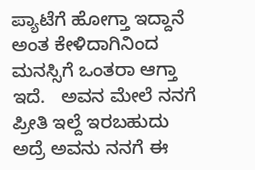ಪ್ಯಾಟೆಗೆ ಹೋಗ್ತಾ ಇದ್ದಾನೆ ಅಂತ ಕೇಳಿದಾಗಿನಿಂದ ಮನಸ್ಸಿಗೆ ಒಂತರಾ ಆಗ್ತಾ ಇದೆ.   ಅವನ ಮೇಲೆ ನನಗೆ ಪ್ರೀತಿ ಇಲ್ದೆ ಇರಬಹುದು ಅದ್ರೆ ಅವನು ನನಗೆ ಈ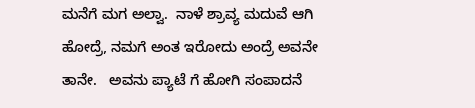ಮನೆಗೆ ಮಗ ಅಲ್ವಾ.  ನಾಳೆ ಶ್ರಾವ್ಯ ಮದುವೆ ಆಗಿ ಹೋದ್ರೆ, ನಮಗೆ ಅಂತ ಇರೋದು ಅಂದ್ರೆ ಅವನೇ ತಾನೇ.   ಅವನು ಪ್ಯಾಟೆ ಗೆ ಹೋಗಿ ಸಂಪಾದನೆ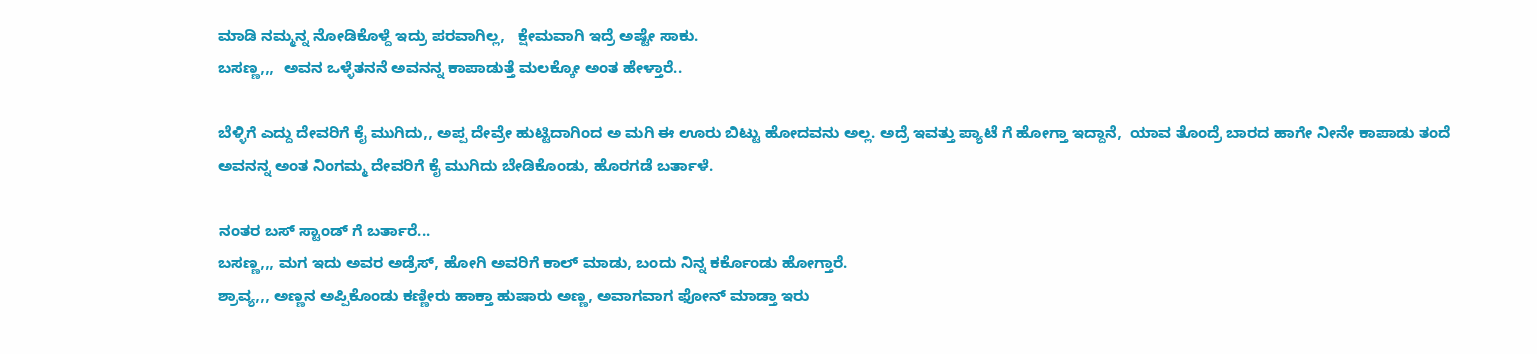ಮಾಡಿ ನಮ್ಮನ್ನ ನೋಡಿಕೊಳ್ದೆ ಇದ್ರು ಪರವಾಗಿಲ್ಲ,   ಕ್ಷೇಮವಾಗಿ ಇದ್ರೆ ಅಷ್ಟೇ ಸಾಕು.
ಬಸಣ್ಣ,,,  ಅವನ ಒಳ್ಳೆತನನೆ ಅವನನ್ನ ಕಾಪಾಡುತ್ತೆ ಮಲಕ್ಕೋ ಅಂತ ಹೇಳ್ತಾರೆ..

ಬೆಳ್ಳಿಗೆ ಎದ್ದು ದೇವರಿಗೆ ಕೈ ಮುಗಿದು,, ಅಪ್ಪ ದೇವ್ರೇ ಹುಟ್ಟಿದಾಗಿಂದ ಅ ಮಗಿ ಈ ಊರು ಬಿಟ್ಟು ಹೋದವನು ಅಲ್ಲ. ಅದ್ರೆ ಇವತ್ತು ಪ್ಯಾಟೆ ಗೆ ಹೋಗ್ತಾ ಇದ್ದಾನೆ,  ಯಾವ ತೊಂದ್ರೆ ಬಾರದ ಹಾಗೇ ನೀನೇ ಕಾಪಾಡು ತಂದೆ ಅವನನ್ನ ಅಂತ ನಿಂಗಮ್ಮ ದೇವರಿಗೆ ಕೈ ಮುಗಿದು ಬೇಡಿಕೊಂಡು, ಹೊರಗಡೆ ಬರ್ತಾಳೆ.

ನಂತರ ಬಸ್ ಸ್ಟಾಂಡ್ ಗೆ ಬರ್ತಾರೆ...
ಬಸಣ್ಣ,,, ಮಗ ಇದು ಅವರ ಅಡ್ರೆಸ್, ಹೋಗಿ ಅವರಿಗೆ ಕಾಲ್ ಮಾಡು, ಬಂದು ನಿನ್ನ ಕರ್ಕೊಂಡು ಹೋಗ್ತಾರೆ.
ಶ್ರಾವ್ಯ,,, ಅಣ್ಣನ ಅಪ್ಪಿಕೊಂಡು ಕಣ್ಣೀರು ಹಾಕ್ತಾ ಹುಷಾರು ಅಣ್ಣ, ಅವಾಗವಾಗ ಫೋನ್ ಮಾಡ್ತಾ ಇರು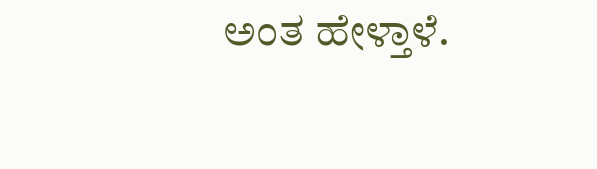ಅಂತ ಹೇಳ್ತಾಳೆ.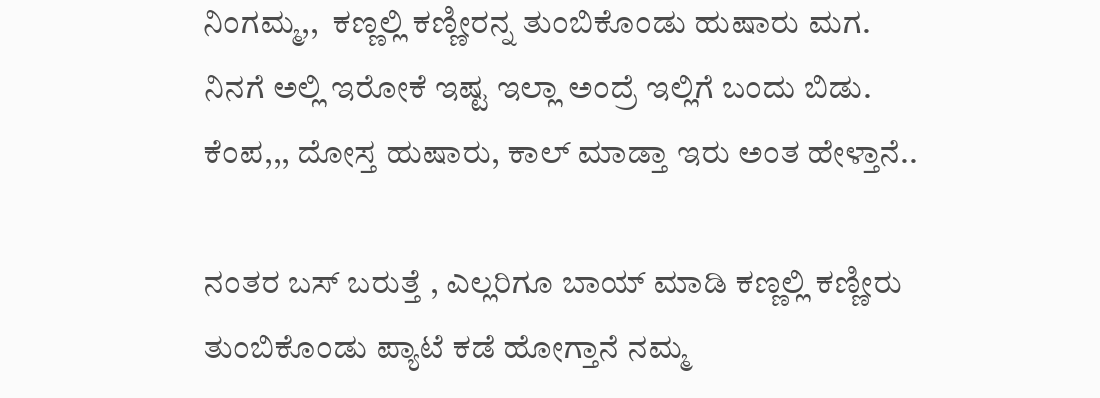ನಿಂಗಮ್ಮ,,  ಕಣ್ಣಲ್ಲಿ ಕಣ್ಣೀರನ್ನ ತುಂಬಿಕೊಂಡು ಹುಷಾರು ಮಗ.  ನಿನಗೆ ಅಲ್ಲಿ ಇರೋಕೆ ಇಷ್ಟ ಇಲ್ಲಾ ಅಂದ್ರೆ ಇಲ್ಲಿಗೆ ಬಂದು ಬಿಡು.
ಕೆಂಪ,,, ದೋಸ್ತ ಹುಷಾರು, ಕಾಲ್ ಮಾಡ್ತಾ ಇರು ಅಂತ ಹೇಳ್ತಾನೆ..

ನಂತರ ಬಸ್ ಬರುತ್ತೆ , ಎಲ್ಲರಿಗೂ ಬಾಯ್ ಮಾಡಿ ಕಣ್ಣಲ್ಲಿ ಕಣ್ಣೀರು ತುಂಬಿಕೊಂಡು ಪ್ಯಾಟೆ ಕಡೆ ಹೋಗ್ತಾನೆ ನಮ್ಮ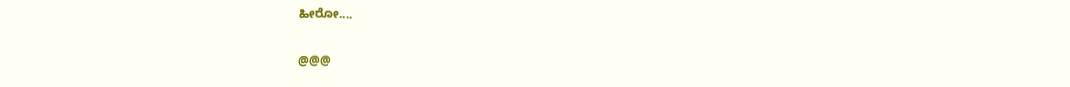ಹೀರೋ....

@@@